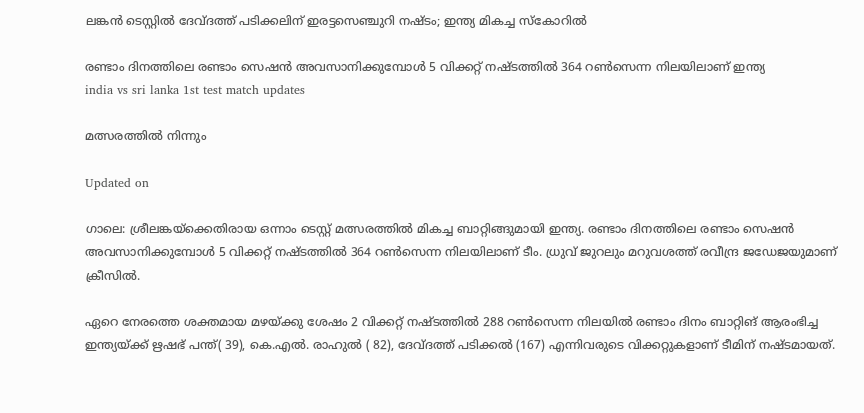ലങ്കൻ ടെസ്റ്റിൽ ദേവ്ദത്ത് പടിക്കലിന് ഇരട്ടസെഞ്ചുറി നഷ്ടം; ഇന്ത‍്യ‍ മികച്ച സ്കോറിൽ

രണ്ടാം ദിനത്തിലെ രണ്ടാം സെഷൻ അവസാനിക്കുമ്പോൾ 5 വിക്കറ്റ് നഷ്ടത്തിൽ 364 റൺസെന്ന നിലയിലാണ് ഇന്ത‍്യ
india vs sri lanka 1st test match updates

മത്സരത്തിൽ നിന്നും

Updated on

ഗാലെ: ശ്രീലങ്കയ്ക്കെതിരായ ഒന്നാം ടെസ്റ്റ് മത്സരത്തിൽ മികച്ച ബാറ്റിങ്ങുമായി ഇന്ത‍്യ. രണ്ടാം ദിനത്തിലെ രണ്ടാം സെഷൻ അവസാനിക്കുമ്പോൾ 5 വിക്കറ്റ് നഷ്ടത്തിൽ 364 റൺസെന്ന നിലയിലാണ് ടീം. ധ്രുവ് ജുറലും മറുവശത്ത് രവീന്ദ്ര ജഡേജയുമാണ് ക്രീസിൽ.

ഏറെ നേരത്തെ ശക്തമായ മഴയ്ക്കു ശേഷം 2 വിക്കറ്റ് നഷ്ടത്തിൽ 288 റൺസെന്ന നിലയിൽ രണ്ടാം ദിനം ബാറ്റിങ് ആരംഭിച്ച ഇന്ത‍്യ‍‌യ്ക്ക് ഋഷഭ് പന്ത്( 39), കെ.എൽ. രാഹുൽ ( 82), ദേവ്ദത്ത് പടിക്കൽ (167) എന്നിവരുടെ വിക്കറ്റുകളാണ് ടീമിന് നഷ്ടമായത്.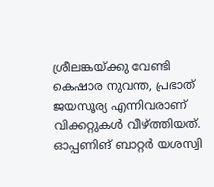ശ്രീലങ്കയ്ക്കു വേണ്ടി കെഷാര നുവന്ത, പ്രഭാത് ജയസൂര‍്യ എന്നിവരാണ് വിക്കറ്റുകൾ വീഴ്ത്തിയത്. ഓപ്പണിങ് ബാറ്റർ യശസ്വി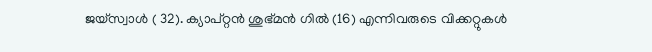ജയ്സ്വാൾ ( 32). ക‍്യാപ്റ്റൻ ശുഭ്മൻ ഗിൽ (16) എന്നിവരുടെ വിക്കറ്റുകൾ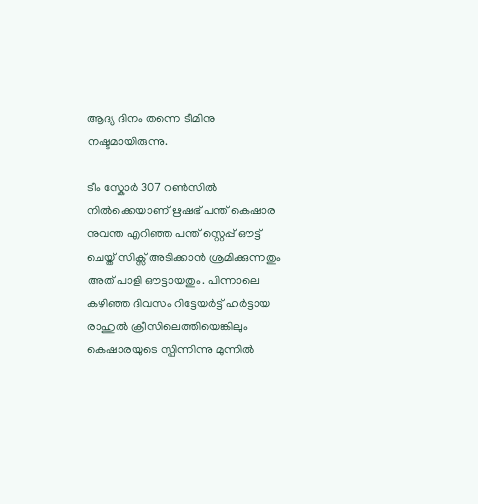ആദ‍്യ ദിനം തന്നെ ടീമിനു നഷ്ടമായിരുന്നു.

ടീം സ്കോർ 307 റൺസിൽ നിൽക്കെയാണ് ഋഷഭ് പന്ത് കെഷാര നുവന്ത എറിഞ്ഞ പന്ത് സ്റ്റെപ്പ് ഔട്ട് ചെയ്ത് സിക്സ് അടിക്കാൻ ശ്രമിക്കുന്നതും അത് പാളി ഔട്ടായതും. പിന്നാലെ കഴിഞ്ഞ ദിവസം റിട്ടേയർട്ട് ഹർട്ടായ രാഹുൽ ക്രീസിലെത്തിയെങ്കിലും കെഷാരയുടെ സ്പിന്നിന്നു മുന്നിൽ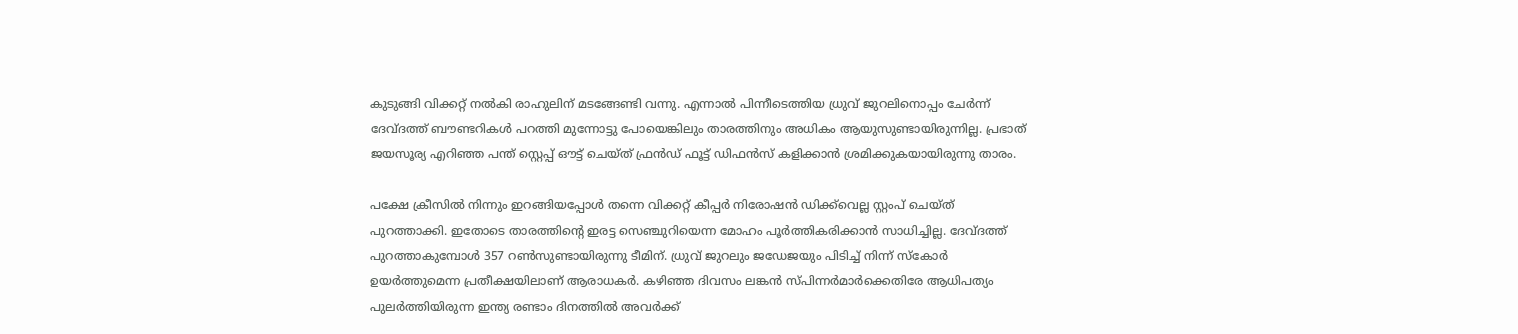കുടുങ്ങി വിക്കറ്റ് നൽകി രാഹുലിന് മടങ്ങേണ്ടി വന്നു. എന്നാൽ പിന്നീടെത്തിയ ധ്രുവ് ജുറലിനൊപ്പം ചേർന്ന് ദേവ്ദത്ത് ബൗണ്ടറികൾ പറത്തി മുന്നോട്ടു പോയെങ്കിലും താരത്തിനും അധികം ആയുസുണ്ടായിരുന്നില്ല. പ്രഭാത് ജയസൂര‍്യ എറിഞ്ഞ പന്ത് സ്റ്റെപ്പ് ഔട്ട് ചെയ്ത് ഫ്രൻഡ് ഫൂട്ട് ഡിഫൻസ് കളിക്കാൻ ശ്രമിക്കുകയായിരുന്നു താരം.

പക്ഷേ ക്രീസിൽ നിന്നും ഇറങ്ങിയപ്പോൾ തന്നെ വിക്കറ്റ് കീപ്പർ നിരോഷൻ ഡിക്ക്‌വെല്ല സ്റ്റംപ് ചെയ്ത് പുറത്താക്കി. ഇതോടെ താരത്തിന്‍റെ ഇരട്ട സെഞ്ചുറിയെന്ന മോഹം പൂർത്തികരിക്കാൻ സാധിച്ചില്ല. ദേവ്ദത്ത് പുറത്താകുമ്പോൾ 357 റൺസുണ്ടായിരുന്നു ടീമിന്. ധ്രുവ് ജുറലും ജഡേജയും പിടിച്ച് നിന്ന് സ്കോർ ഉയർത്തുമെന്ന പ്രതീക്ഷയിലാണ് ആരാധകർ. കഴിഞ്ഞ ദിവസം ലങ്കൻ സ്പിന്നർമാർക്കെതിരേ ആധിപത‍്യം പുലർത്തിയിരുന്ന ഇന്ത‍്യ രണ്ടാം ദിനത്തിൽ അവർക്ക്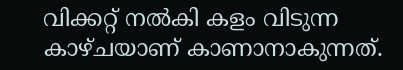വിക്കറ്റ് നൽകി കളം വിടുന്ന കാഴ്ചയാണ് കാണാനാകുന്നത്.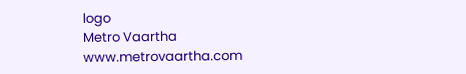logo
Metro Vaartha
www.metrovaartha.com